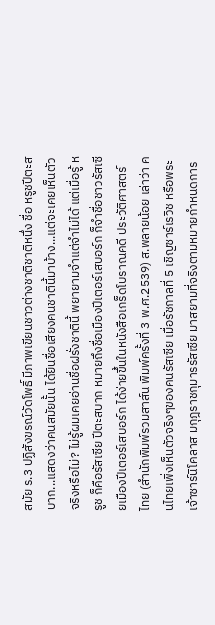สมัย ร.3 ปฏิสังขรณ์วัดโพธิ์ มีภาพเขียนชาวต่างชาติชาติหนึ่ง ชื่อ หรูชปีตะสบาก...แสดงว่าคนสมัยนั้น ได้ยินชื่อเสียงคนชาตินี้มาบ้าง...แต่จะเคยเห็นตัวจริงหรือไม่? ไม่รู้ผมเคยอ่านชื่อฝรั่งชาตินี้ พยายามจำแต่จำไม่ได้ แต่เมื่อรู้ หรูช ก็คือรัสเซีย ปีตะสบาก หมายถึงชื่อเมืองปีเตอร์เสบอร์ก ก็จำชื่อชาวรัสเซียเมืองปีเตอร์เสบอร์ก ได้ง่ายขึ้นในหนังสือเกร็ดโบราณคดี ประวัติศาสตร์ไทย (สำนักพิมพ์รวมสาส์น พิมพ์ครั้งที่ 3 พ.ศ.2539) ส.พลายน้อย เล่าว่า คนไทยเพิ่งเห็นตัวจริงๆของคนรัสเซีย เมื่อรัชกาลที่ 5 เชิญซาร์เรวิช หรือพระเจ้าซาร์นิโคลาส มกุฎราชกุมารรัสเซีย มาสยามที่จริงตามหมายกำหนดการ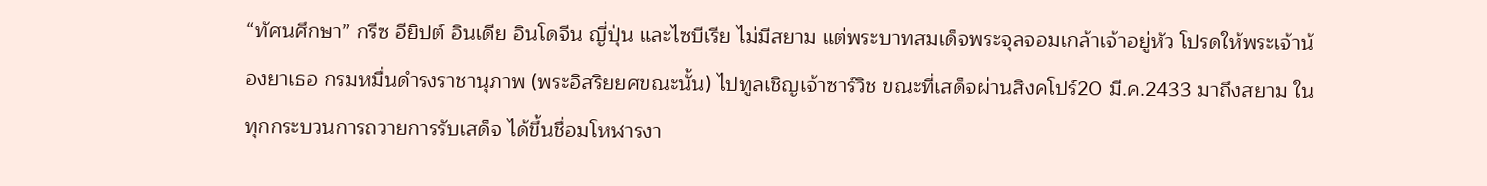“ทัศนศึกษา” กรีซ อียิปต์ อินเดีย อินโดจีน ญี่ปุ่น และไซบีเรีย ไม่มีสยาม แต่พระบาทสมเด็จพระจุลจอมเกล้าเจ้าอยู่หัว โปรดให้พระเจ้าน้องยาเธอ กรมหมื่นดำรงราชานุภาพ (พระอิสริยยศขณะนั้น) ไปทูลเชิญเจ้าซาร์วิช ขณะที่เสด็จผ่านสิงคโปร์20 มี.ค.2433 มาถึงสยาม ในทุกกระบวนการถวายการรับเสด็จ ได้ขึ้นชื่อมโหฬารงา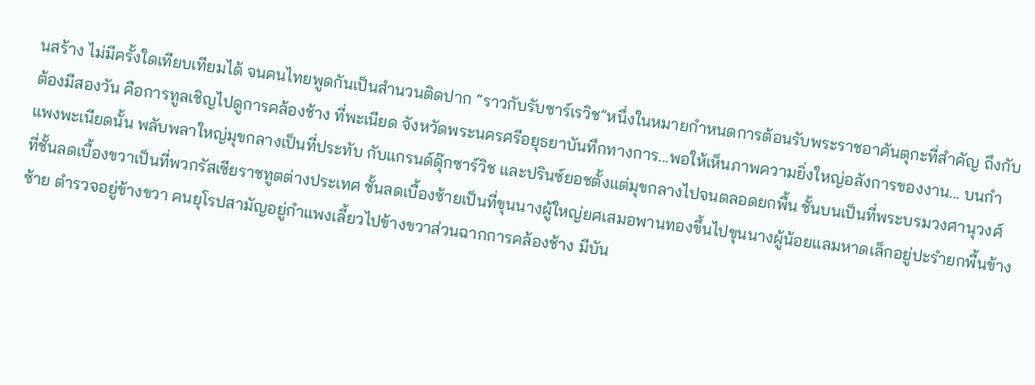นสร้าง ไม่มีครั้งใดเทียบเทียมได้ จนคนไทยพูดกันเป็นสำนวนติดปาก “ราวกับรับซาร์เรวิช”หนึ่งในหมายกำหนดการต้อนรับพระราชอาคันตุกะที่สำคัญ ถึงกับต้องมีสองวัน คือการทูลเชิญไปดูการคล้องช้าง ที่พะเนียด จังหวัดพระนครศรีอยุธยาบันทึกทางการ...พอให้เห็นภาพความยิ่งใหญ่อลังการของงาน... บนกำแพงพะเนียดนั้น พลับพลาใหญ่มุขกลางเป็นที่ประทับ กับแกรนด์ดุ๊กซาร์วิช และปรินซ์ยอชตั้งแต่มุขกลางไปจนตลอดยกพื้น ชั้นบนเป็นที่พระบรมวงศานุวงศ์ ที่ชั้นลดเบื้องขวาเป็นที่พวกรัสเซียราชทูตต่างประเทศ ชั้นลดเบื้องซ้ายเป็นที่ขุนนางผู้ใหญ่ยศเสมอพานทองขึ้นไปขุนนางผู้น้อยแลมหาดเล็กอยู่ปะรำยกพื้นข้างซ้าย ตำรวจอยู่ข้างขวา คนยุโรปสามัญอยู่กำแพงเลี้ยวไปข้างขวาส่วนฉากการคล้องช้าง มีบัน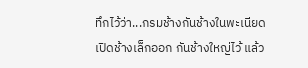ทึกไว้ว่า...กรมช้างกันช้างในพะเนียด เปิดช้างเล็กออก กันช้างใหญ่ไว้ แล้ว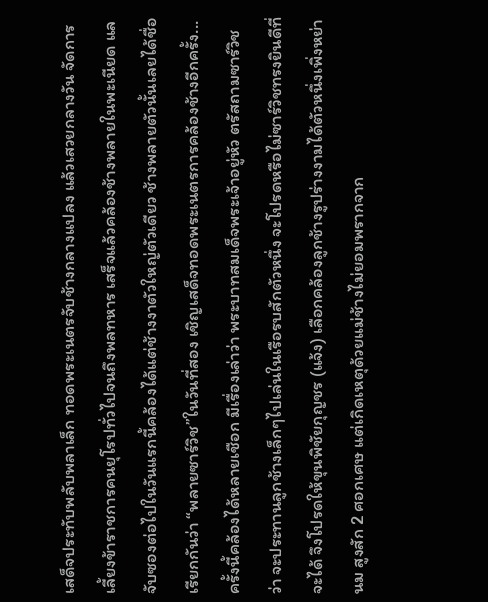เสด็จประทับพลับพลาเล็ก ทอดพระเนตรจับช้างกลางแปลง แล้วเสวยกลางวัน จัดการเลี้ยงข้าราชการคนยุโรปทั่วไปจนถึงพลทหาร เสร็จแล้วคล้องช้างพลายในพะเนียด แลจับซองต่อไปในวันแรกนี้คล้องได้แต่ช้างงาตัวใหญ่ตัวเดียว ช้างพลายตัวนั้นเลยได้ชื่อเรียกกันว่า “พลายซาร์วิช”ในวันที่สอง เชิญเสด็จทอดพระเนตรการคล้องช้างอีกครั้ง...ครั้งนี้คล้องได้หลายเชือก มีเรื่องเล่าว่า พระบาทสมเด็จพระเจ้าอยู่หัว ตรัสถามซาร์วิชว่า จะประทานลูกช้างเล็กๆไปเล่นในเรือรบสักตัวหนึ่ง จะโปรดหรือไม่ซาร์วิชทรงยินดีที่จะได้ จึงโปรดให้ขุนพิชัยกุญชร (แจ้ง) เลือกคล้องลูกช้างรูปร่างงามได้ตัวหนึ่งเพิ่งหย่านม สูงสัก 2 ศอกเศษ แต่เกิดเหตุด้วยแม่ช้างไม่ยอมพรากจาก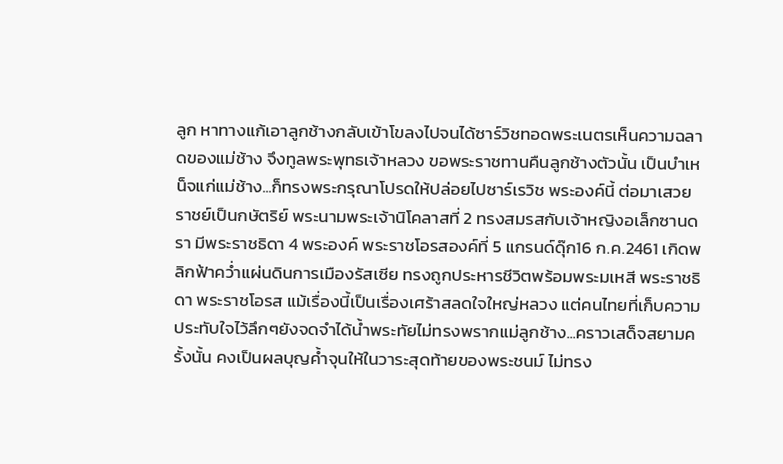ลูก หาทางแก้เอาลูกช้างกลับเข้าโขลงไปจนได้ซาร์วิชทอดพระเนตรเห็นความฉลาดของแม่ช้าง จึงทูลพระพุทธเจ้าหลวง ขอพระราชทานคืนลูกช้างตัวนั้น เป็นบำเหน็จแก่แม่ช้าง...ก็ทรงพระกรุณาโปรดให้ปล่อยไปซาร์เรวิช พระองค์นี้ ต่อมาเสวยราชย์เป็นกษัตริย์ พระนามพระเจ้านิโคลาสที่ 2 ทรงสมรสกับเจ้าหญิงอเล็กซานดรา มีพระราชธิดา 4 พระองค์ พระราชโอรสองค์ที่ 5 แกรนด์ดุ๊ก16 ก.ค.2461 เกิดพลิกฟ้าคว่ำแผ่นดินการเมืองรัสเซีย ทรงถูกประหารชีวิตพร้อมพระมเหสี พระราชธิดา พระราชโอรส แม้เรื่องนี้เป็นเรื่องเศร้าสลดใจใหญ่หลวง แต่คนไทยที่เก็บความประทับใจไว้ลึกๆยังจดจำได้น้ำพระทัยไม่ทรงพรากแม่ลูกช้าง...คราวเสด็จสยามครั้งนั้น คงเป็นผลบุญค้ำจุนให้ในวาระสุดท้ายของพระชนม์ ไม่ทรง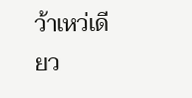ว้าเหว่เดียว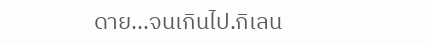ดาย...จนเกินไป.กิเลน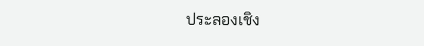ประลองเชิง